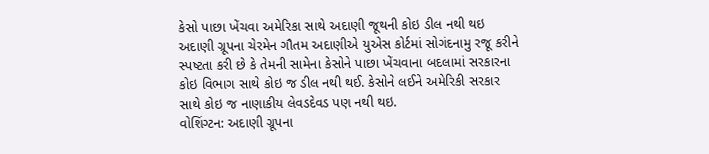કેસો પાછા ખેંચવા અમેરિકા સાથે અદાણી જૂથની કોઇ ડીલ નથી થઇ
અદાણી ગ્રૂપના ચેરમેન ગૌતમ અદાણીએ યુએસ કોર્ટમાં સોગંદનામુ રજૂ કરીને સ્પષ્ટતા કરી છે કે તેમની સામેના કેસોને પાછા ખેંચવાના બદલામાં સરકારના કોઇ વિભાગ સાથે કોઇ જ ડીલ નથી થઈ. કેસોને લઈને અમેરિકી સરકાર સાથે કોઇ જ નાણાકીય લેવડદેવડ પણ નથી થઇ.
વોશિંગ્ટન: અદાણી ગ્રૂપના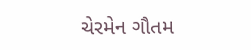ચેરમેન ગૌતમ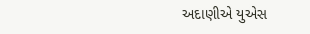અદાણીએ યુએસ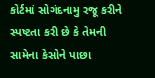કોર્ટમાં સોગંદનામુ રજૂ કરીને સ્પષ્ટતા કરી છે કે તેમની સામેના કેસોને પાછા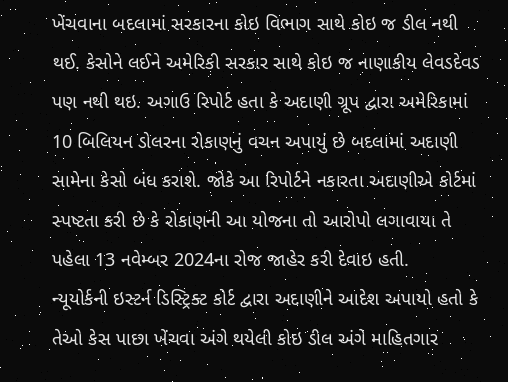ખેંચવાના બદલામાં સરકારના કોઇ વિભાગ સાથે કોઇ જ ડીલ નથી થઈ. કેસોને લઈને અમેરિકી સરકાર સાથે કોઇ જ નાણાકીય લેવડદેવડ પણ નથી થઇ. અગાઉ રિપોર્ટ હતા કે અદાણી ગ્રૂપ દ્વારા અમેરિકામાં 10 બિલિયન ડોલરના રોકાણનું વચન અપાયું છે બદલામાં અદાણી સામેના કેસો બંધ કરાશે. જોકે આ રિપોર્ટને નકારતા અદાણીએ કોર્ટમાં સ્પષ્ટતા કરી છે કે રોકાણની આ યોજના તો આરોપો લગાવાયા તે પહેલા 13 નવેમ્બર 2024ના રોજ જાહેર કરી દેવાઇ હતી.
ન્યૂયોર્કની ઇસ્ટર્ન ડિસ્ટ્રિક્ટ કોર્ટ દ્વારા અદાણીને આદેશ અપાયો હતો કે તેઓ કેસ પાછા ખેંચવા અંગે થયેલી કોઇ ડીલ અંગે માહિતગાર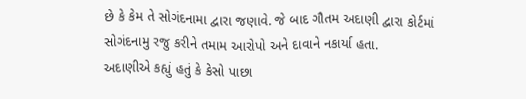છે કે કેમ તે સોગંદનામા દ્વારા જણાવે. જે બાદ ગૌતમ અદાણી દ્વારા કોર્ટમાં સોગંદનામુ રજુ કરીને તમામ આરોપો અને દાવાને નકાર્યા હતા.
અદાણીએ કહ્યું હતું કે કેસો પાછા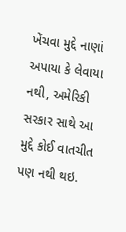ખેંચવા મુદ્દે નાણાં અપાયા કે લેવાયા નથી, અમેરિકી સરકાર સાથે આ મુદ્દે કોઈ વાતચીત પણ નથી થઇ.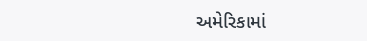અમેરિકામાં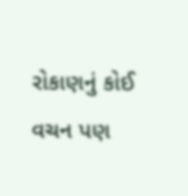રોકાણનું કોઈ વચન પણ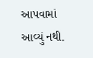આપવામાં આવ્યું નથી.